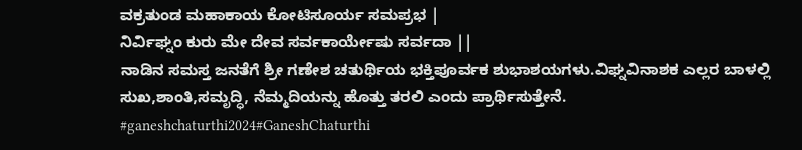ವಕ್ರತುಂಡ ಮಹಾಕಾಯ ಕೋಟಿಸೂರ್ಯ ಸಮಪ್ರಭ |
ನಿರ್ವಿಘ್ನಂ ಕುರು ಮೇ ದೇವ ಸರ್ವಕಾರ್ಯೇಷು ಸರ್ವದಾ ||
ನಾಡಿನ ಸಮಸ್ತ ಜನತೆಗೆ ಶ್ರೀ ಗಣೇಶ ಚತುರ್ಥಿಯ ಭಕ್ತಿಪೂರ್ವಕ ಶುಭಾಶಯಗಳು.ವಿಘ್ನವಿನಾಶಕ ಎಲ್ಲರ ಬಾಳಲ್ಲಿ ಸುಖ,ಶಾಂತಿ,ಸಮೃದ್ಧಿ, ನೆಮ್ಮದಿಯನ್ನು ಹೊತ್ತು ತರಲಿ ಎಂದು ಪ್ರಾರ್ಥಿಸುತ್ತೇನೆ.
#ganeshchaturthi2024#GaneshChaturthi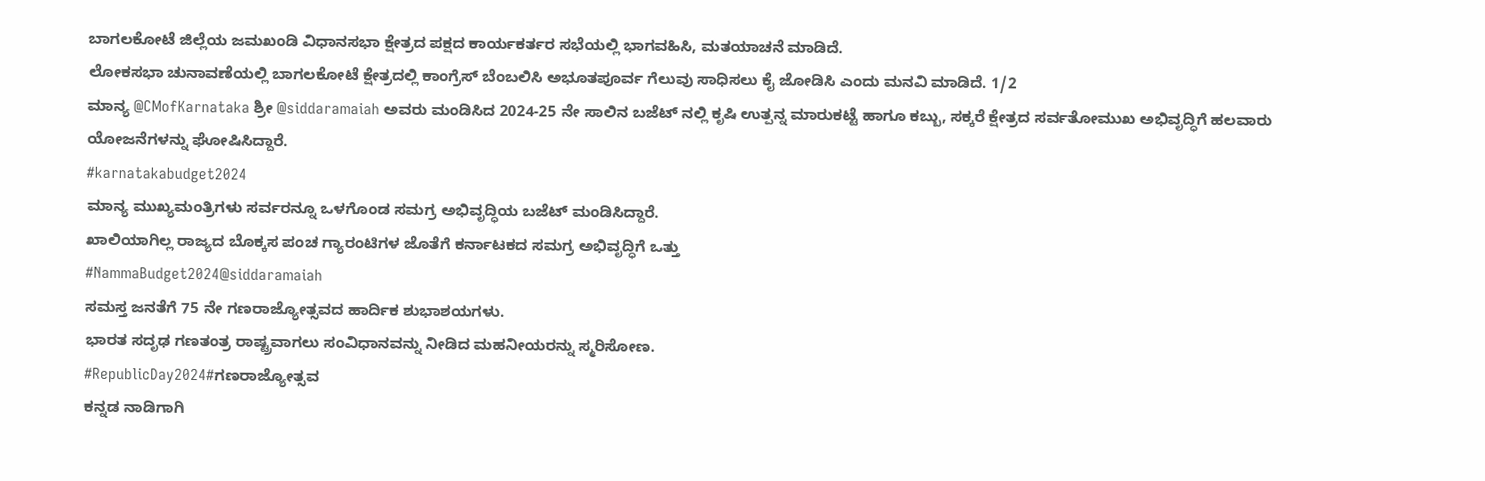ಬಾಗಲಕೋಟೆ ಜಿಲ್ಲೆಯ ಜಮಖಂಡಿ ವಿಧಾನಸಭಾ ಕ್ಷೇತ್ರದ ಪಕ್ಷದ ಕಾರ್ಯಕರ್ತರ ಸಭೆಯಲ್ಲಿ ಭಾಗವಹಿಸಿ, ಮತಯಾಚನೆ ಮಾಡಿದೆ.
ಲೋಕಸಭಾ ಚುನಾವಣೆಯಲ್ಲಿ ಬಾಗಲಕೋಟೆ ಕ್ಷೇತ್ರದಲ್ಲಿ ಕಾಂಗ್ರೆಸ್ ಬೆಂಬಲಿಸಿ ಅಭೂತಪೂರ್ವ ಗೆಲುವು ಸಾಧಿಸಲು ಕೈ ಜೋಡಿಸಿ ಎಂದು ಮನವಿ ಮಾಡಿದೆ. 1/2
ಮಾನ್ಯ @CMofKarnataka ಶ್ರೀ @siddaramaiah ಅವರು ಮಂಡಿಸಿದ 2024-25 ನೇ ಸಾಲಿನ ಬಜೆಟ್ ನಲ್ಲಿ ಕೃಷಿ ಉತ್ಪನ್ನ ಮಾರುಕಟ್ಟೆ ಹಾಗೂ ಕಬ್ಬು, ಸಕ್ಕರೆ ಕ್ಷೇತ್ರದ ಸರ್ವತೋಮುಖ ಅಭಿವೃದ್ಧಿಗೆ ಹಲವಾರು ಯೋಜನೆಗಳನ್ನು ಘೋಷಿಸಿದ್ದಾರೆ.
#karnatakabudget2024
ಮಾನ್ಯ ಮುಖ್ಯಮಂತ್ರಿಗಳು ಸರ್ವರನ್ನೂ ಒಳಗೊಂಡ ಸಮಗ್ರ ಅಭಿವೃದ್ಧಿಯ ಬಜೆಟ್ ಮಂಡಿಸಿದ್ದಾರೆ.
ಖಾಲಿಯಾಗಿಲ್ಲ ರಾಜ್ಯದ ಬೊಕ್ಕಸ ಪಂಚ ಗ್ಯಾರಂಟಿಗಳ ಜೊತೆಗೆ ಕರ್ನಾಟಕದ ಸಮಗ್ರ ಅಭಿವೃದ್ಧಿಗೆ ಒತ್ತು
#NammaBudget2024@siddaramaiah
ಸಮಸ್ತ ಜನತೆಗೆ 75 ನೇ ಗಣರಾಜ್ಯೋತ್ಸವದ ಹಾರ್ದಿಕ ಶುಭಾಶಯಗಳು.
ಭಾರತ ಸದೃಢ ಗಣತಂತ್ರ ರಾಷ್ಟ್ರವಾಗಲು ಸಂವಿಧಾನವನ್ನು ನೀಡಿದ ಮಹನೀಯರನ್ನು ಸ್ಮರಿಸೋಣ.
#RepublicDay2024#ಗಣರಾಜ್ಯೋತ್ಸವ
ಕನ್ನಡ ನಾಡಿಗಾಗಿ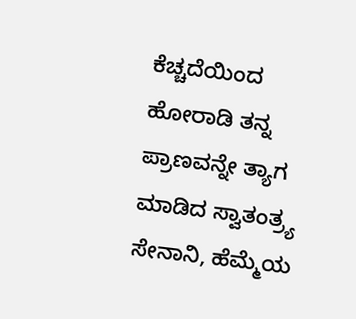ಕೆಚ್ಚದೆಯಿಂದ ಹೋರಾಡಿ ತನ್ನ ಪ್ರಾಣವನ್ನೇ ತ್ಯಾಗ ಮಾಡಿದ ಸ್ವಾತಂತ್ರ್ಯ ಸೇನಾನಿ, ಹೆಮ್ಮೆಯ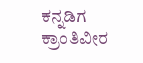ಕನ್ನಡಿಗ ಕ್ರಾಂತಿವೀರ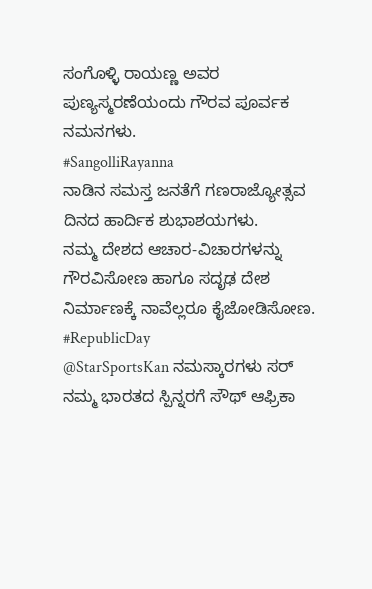ಸಂಗೊಳ್ಳಿ ರಾಯಣ್ಣ ಅವರ ಪುಣ್ಯಸ್ಮರಣೆಯಂದು ಗೌರವ ಪೂರ್ವಕ ನಮನಗಳು.
#SangolliRayanna
ನಾಡಿನ ಸಮಸ್ತ ಜನತೆಗೆ ಗಣರಾಜ್ಯೋತ್ಸವ ದಿನದ ಹಾರ್ದಿಕ ಶುಭಾಶಯಗಳು.
ನಮ್ಮ ದೇಶದ ಆಚಾರ-ವಿಚಾರಗಳನ್ನು ಗೌರವಿಸೋಣ ಹಾಗೂ ಸದೃಢ ದೇಶ ನಿರ್ಮಾಣಕ್ಕೆ ನಾವೆಲ್ಲರೂ ಕೈಜೋಡಿಸೋಣ.
#RepublicDay
@StarSportsKan ನಮಸ್ಕಾರಗಳು ಸರ್ ನಮ್ಮ ಭಾರತದ ಸ್ಪಿನ್ನರಗೆ ಸೌಥ್ ಆಫ್ರಿಕಾ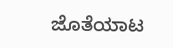ಜೊತೆಯಾಟ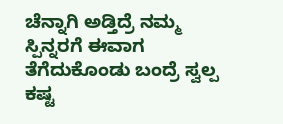ಚೆನ್ನಾಗಿ ಅಡ್ತಿದ್ರೆ ನಮ್ಮ ಸ್ಪಿನ್ನರಗೆ ಈವಾಗ ತೆಗೆದುಕೊಂಡು ಬಂದ್ರೆ ಸ್ವಲ್ಪ ಕಷ್ಟ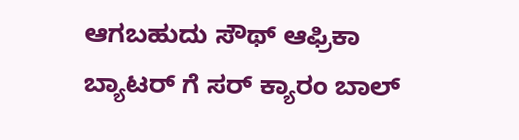ಆಗಬಹುದು ಸೌಥ್ ಆಫ್ರಿಕಾ ಬ್ಯಾಟರ್ ಗೆ ಸರ್ ಕ್ಯಾರಂ ಬಾಲ್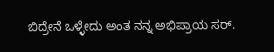ಬಿದ್ರೇನೆ ಒಳ್ಳೇದು ಅಂತ ನನ್ನ ಅಭಿಪ್ರಾಯ ಸರ್.